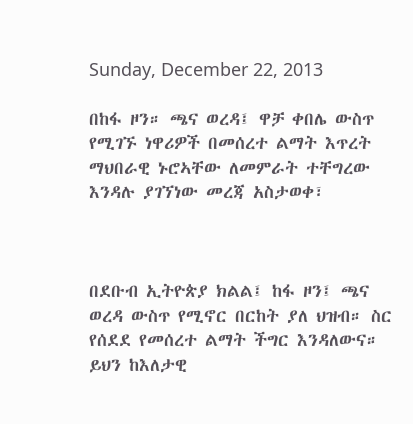Sunday, December 22, 2013

በከፋ ዞን። ጫና ወረዳ፤ ዋቻ ቀበሌ ውስጥ የሚገኙ ነዋሪዎች በመሰረተ ልማት እጥረት ማህበራዊ ኑሮኣቸው ለመምራት ተቸግረው እንዳሉ ያገኘነው መረጃ አስታወቀ፣



በደቡብ ኢትዮጵያ ክልል፤ ከፋ ዞን፤ ጫና ወረዳ ውስጥ የሚኖር በርከት ያለ ህዝብ። ስር የሰደደ የመሰረተ ልማት ችግር እንዳለውና። ይህን ከእለታዊ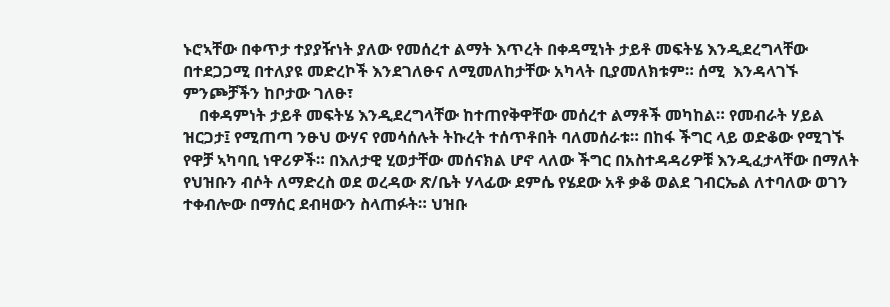ኑሮኣቸው በቀጥታ ተያያዥነት ያለው የመሰረተ ልማት እጥረት በቀዳሚነት ታይቶ መፍትሄ እንዲደረግላቸው በተደጋጋሚ በተለያዩ መድረኮች እንደገለፁና ለሚመለከታቸው አካላት ቢያመለክቱም። ሰሚ  እንዳላገኙ ምንጮቻችን ከቦታው ገለፁ፣
    በቀዳምነት ታይቶ መፍትሄ እንዲደረግላቸው ከተጠየቅዋቸው መሰረተ ልማቶች መካከል። የመብራት ሃይል ዝርጋታ፤ የሚጠጣ ንፁህ ውሃና የመሳሰሉት ትኩረት ተሰጥቶበት ባለመሰራቱ። በከፋ ችግር ላይ ወድቆው የሚገኙ የዋቻ ኣካባቢ ነዋሪዎች። በእለታዊ ሂወታቸው መሰናክል ሆኖ ላለው ችግር በአስተዳዳሪዎቹ እንዲፈታላቸው በማለት የህዝቡን ብሶት ለማድረስ ወደ ወረዳው ጽ/ቤት ሃላፊው ደምሴ የሄደው አቶ ቃቆ ወልደ ገብርኤል ለተባለው ወገን ተቀብሎው በማሰር ደብዛውን ስላጠፉት። ህዝቡ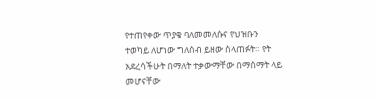የተጠየቀው ጥያቄ ባለመመለሱና የህዝቡን ተወካይ ለሆነው ግለሰብ ይዘው ስላጠፉት። የት አደረሳችሁት በማለት ተቃውማቸው በማሰማት ላይ መሆናቸው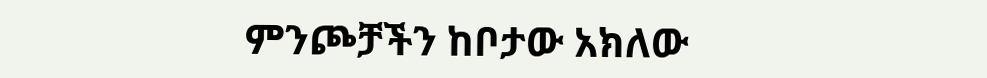ምንጮቻችን ከቦታው አክለው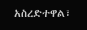አስረድተዋል፣